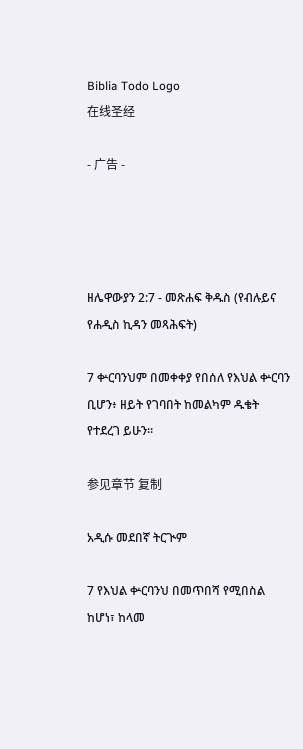Biblia Todo Logo
在线圣经

- 广告 -




ዘሌዋውያን 2:7 - መጽሐፍ ቅዱስ (የብሉይና የሐዲስ ኪዳን መጻሕፍት)

7 ቍርባንህም በመቀቀያ የበሰለ የእህል ቍርባን ቢሆን፥ ዘይት የገባበት ከመልካም ዱቄት የተደረገ ይሁን።

参见章节 复制

አዲሱ መደበኛ ትርጒም

7 የእህል ቍርባንህ በመጥበሻ የሚበስል ከሆነ፣ ከላመ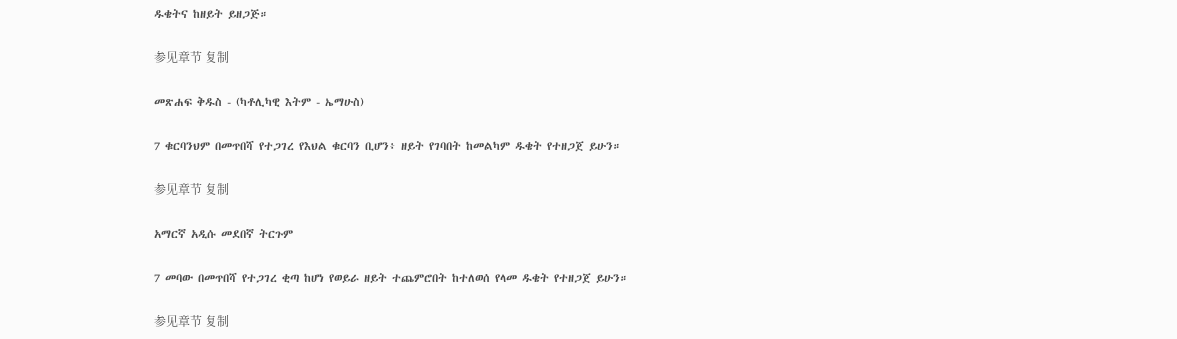ዱቄትና ከዘይት ይዘጋጅ።

参见章节 复制

መጽሐፍ ቅዱስ - (ካቶሊካዊ እትም - ኤማሁስ)

7 ቁርባንህም በመጥበሻ የተጋገረ የእህል ቁርባን ቢሆን፥ ዘይት የገባበት ከመልካም ዱቄት የተዘጋጀ ይሁን።

参见章节 复制

አማርኛ አዲሱ መደበኛ ትርጉም

7 መባው በመጥበሻ የተጋገረ ቂጣ ከሆነ የወይራ ዘይት ተጨምሮበት ከተለወሰ የላመ ዱቄት የተዘጋጀ ይሁን።

参见章节 复制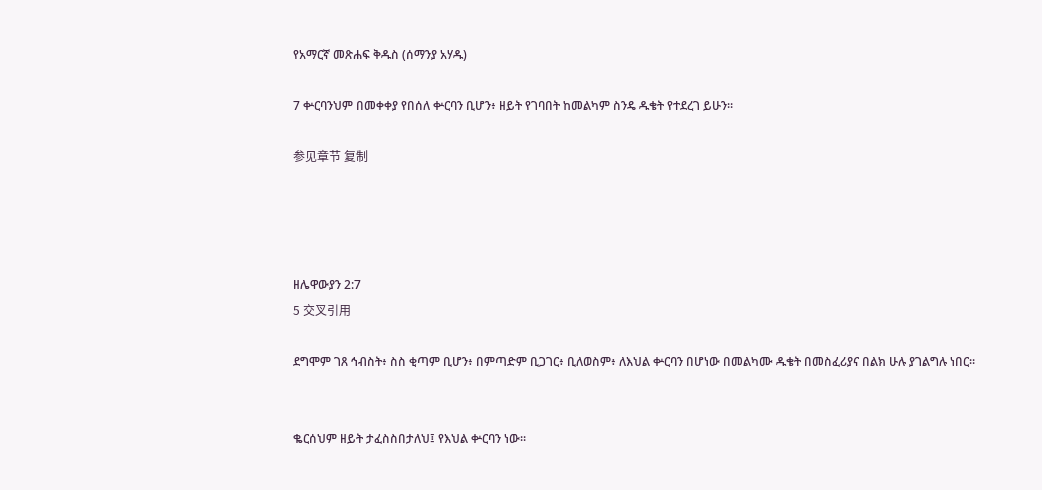የአማርኛ መጽሐፍ ቅዱስ (ሰማንያ አሃዱ)

7 ቍርባንህም በመቀቀያ የበሰለ ቍርባን ቢሆን፥ ዘይት የገባበት ከመልካም ስንዴ ዱቄት የተደረገ ይሁን።

参见章节 复制




ዘሌዋውያን 2:7
5 交叉引用

ደግሞም ገጸ ኅብስት፥ ስስ ቂጣም ቢሆን፥ በምጣድም ቢጋገር፥ ቢለወስም፥ ለእህል ቍርባን በሆነው በመልካሙ ዱቄት በመስፈሪያና በልክ ሁሉ ያገልግሉ ነበር።


ቈርሰህም ዘይት ታፈስስበታለህ፤ የእህል ቍርባን ነው።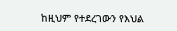ከዚህም የተደረገውን የእህል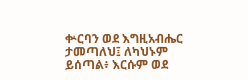ቍርባን ወደ እግዚአብሔር ታመጣለህ፤ ለካህኑም ይሰጣል፥ እርሱም ወደ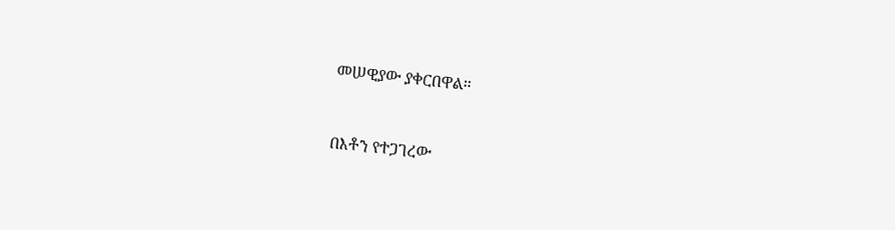መሠዊያው ያቀርበዋል።


በእቶን የተጋገረው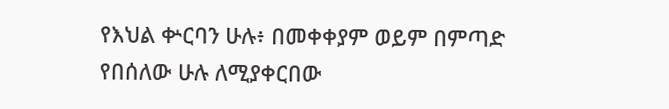የእህል ቍርባን ሁሉ፥ በመቀቀያም ወይም በምጣድ የበሰለው ሁሉ ለሚያቀርበው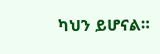ካህን ይሆናል።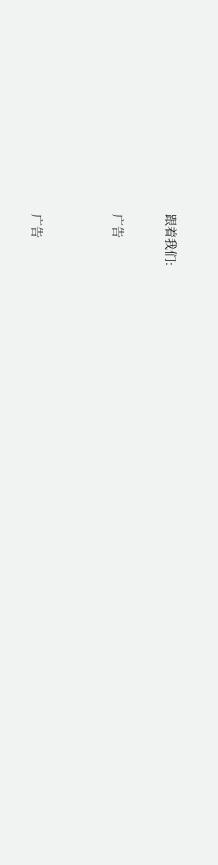跟着我们:

广告


广告